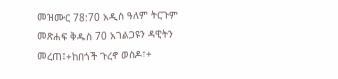መዝሙር 78:70 አዲስ ዓለም ትርጉም መጽሐፍ ቅዱስ 70 አገልጋዩን ዳዊትን መረጠ፤+ከበጎች ጉረኖ ወስዶ፣+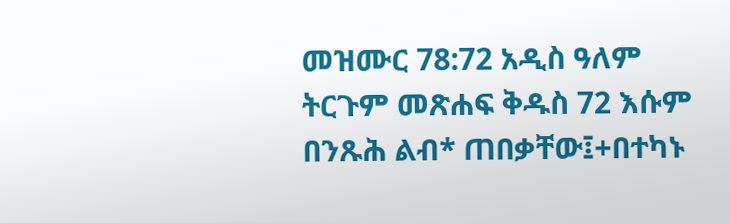መዝሙር 78:72 አዲስ ዓለም ትርጉም መጽሐፍ ቅዱስ 72 እሱም በንጹሕ ልብ* ጠበቃቸው፤+በተካኑ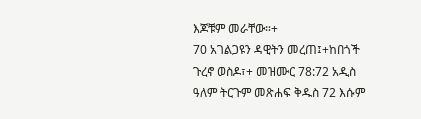እጆቹም መራቸው።+
70 አገልጋዩን ዳዊትን መረጠ፤+ከበጎች ጉረኖ ወስዶ፣+ መዝሙር 78:72 አዲስ ዓለም ትርጉም መጽሐፍ ቅዱስ 72 እሱም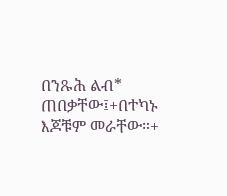በንጹሕ ልብ* ጠበቃቸው፤+በተካኑ እጆቹም መራቸው።+